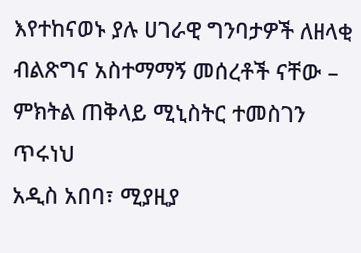እየተከናወኑ ያሉ ሀገራዊ ግንባታዎች ለዘላቂ ብልጽግና አስተማማኝ መሰረቶች ናቸው – ምክትል ጠቅላይ ሚኒስትር ተመስገን ጥሩነህ
አዲስ አበባ፣ ሚያዚያ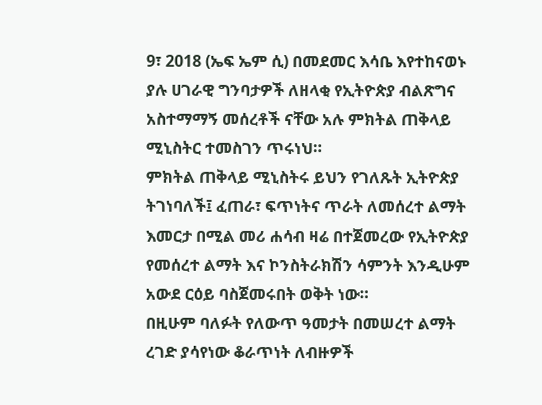9፣ 2018 (ኤፍ ኤም ሲ) በመደመር እሳቤ እየተከናወኑ ያሉ ሀገራዊ ግንባታዎች ለዘላቂ የኢትዮጵያ ብልጽግና አስተማማኝ መሰረቶች ናቸው አሉ ምክትል ጠቅላይ ሚኒስትር ተመስገን ጥሩነህ።
ምክትል ጠቅላይ ሚኒስትሩ ይህን የገለጹት ኢትዮጵያ ትገነባለች፤ ፈጠራ፣ ፍጥነትና ጥራት ለመሰረተ ልማት እመርታ በሚል መሪ ሐሳብ ዛሬ በተጀመረው የኢትዮጵያ የመሰረተ ልማት እና ኮንስትራክሽን ሳምንት እንዲሁም አውደ ርዕይ ባስጀመሩበት ወቅት ነው።
በዚሁም ባለፉት የለውጥ ዓመታት በመሠረተ ልማት ረገድ ያሳየነው ቆራጥነት ለብዙዎች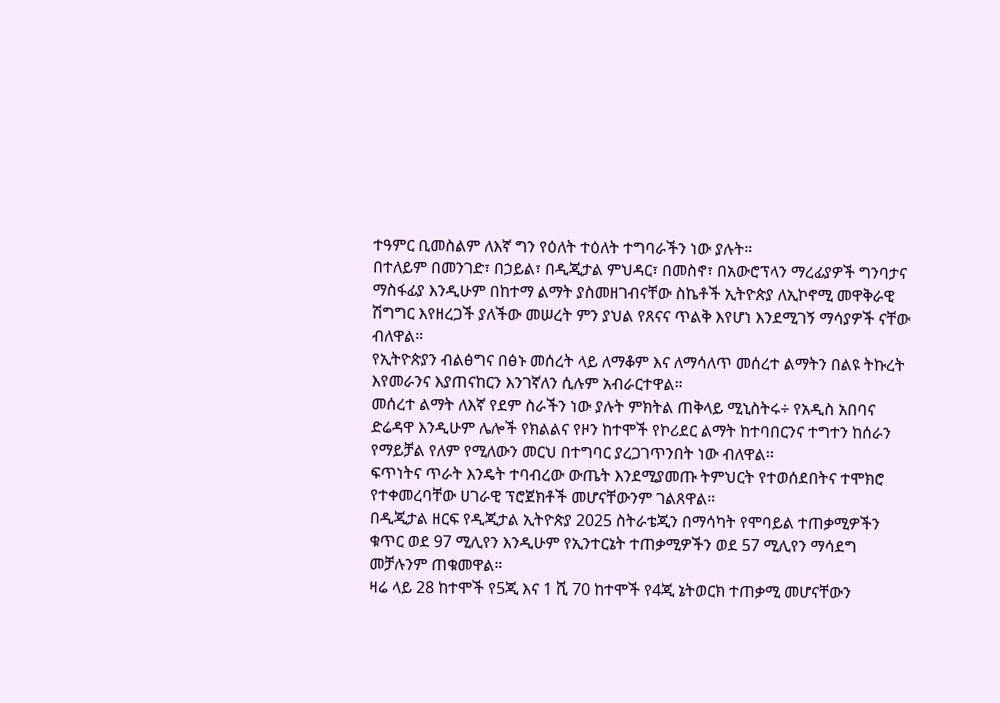ተዓምር ቢመስልም ለእኛ ግን የዕለት ተዕለት ተግባራችን ነው ያሉት።
በተለይም በመንገድ፣ በኃይል፣ በዲጂታል ምህዳር፣ በመስኖ፣ በአውሮፕላን ማረፊያዎች ግንባታና ማስፋፊያ እንዲሁም በከተማ ልማት ያስመዘገብናቸው ስኬቶች ኢትዮጵያ ለኢኮኖሚ መዋቅራዊ ሽግግር እየዘረጋች ያለችው መሠረት ምን ያህል የጸናና ጥልቅ እየሆነ እንደሚገኝ ማሳያዎች ናቸው ብለዋል።
የኢትዮጵያን ብልፅግና በፅኑ መሰረት ላይ ለማቆም እና ለማሳለጥ መሰረተ ልማትን በልዩ ትኩረት እየመራንና እያጠናከርን እንገኛለን ሲሉም አብራርተዋል።
መሰረተ ልማት ለእኛ የደም ስራችን ነው ያሉት ምክትል ጠቅላይ ሚኒስትሩ÷ የአዲስ አበባና ድሬዳዋ እንዲሁም ሌሎች የክልልና የዞን ከተሞች የኮሪደር ልማት ከተባበርንና ተግተን ከሰራን የማይቻል የለም የሚለውን መርህ በተግባር ያረጋገጥንበት ነው ብለዋል፡፡
ፍጥነትና ጥራት እንዴት ተባብረው ውጤት እንደሚያመጡ ትምህርት የተወሰደበትና ተሞክሮ የተቀመረባቸው ሀገራዊ ፕሮጀክቶች መሆናቸውንም ገልጸዋል።
በዲጂታል ዘርፍ የዲጂታል ኢትዮጵያ 2025 ስትራቴጂን በማሳካት የሞባይል ተጠቃሚዎችን ቁጥር ወደ 97 ሚሊየን እንዲሁም የኢንተርኔት ተጠቃሚዎችን ወደ 57 ሚሊየን ማሳደግ መቻሉንም ጠቁመዋል።
ዛሬ ላይ 28 ከተሞች የ5ጂ እና 1 ሺ 70 ከተሞች የ4ጂ ኔትወርክ ተጠቃሚ መሆናቸውን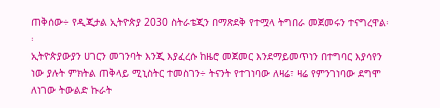ጠቅሰው÷ የዲጂታል ኢትዮጵያ 2030 ስትራቴጂን በማጽደቅ የተሟላ ትግበራ መጀመሩን ተናግረዋል፡፡
ኢትዮጵያውያን ሀገርን መገንባት እንጂ እያፈረሱ ከዜሮ መጀመር እንደማይመጥነን በተግባር እያሳየን ነው ያሉት ምክትል ጠቅላይ ሚኒስትር ተመስገን÷ ትናንት የተገነባው ለዛሬ፣ ዛሬ የምንገነባው ደግሞ ለነገው ትውልድ ኩራት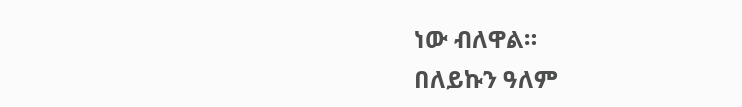ነው ብለዋል።
በለይኩን ዓለም